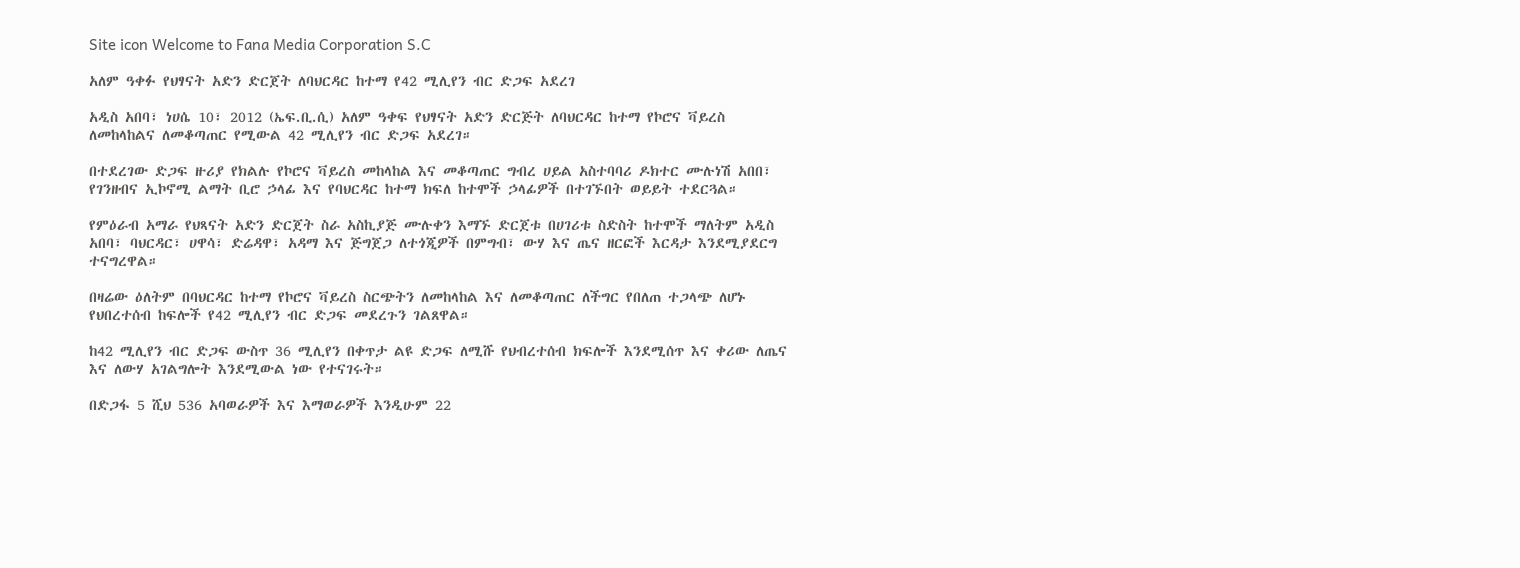Site icon Welcome to Fana Media Corporation S.C

አለም ዓቀፉ የህፃናት አድን ድርጀት ለባህርዳር ከተማ የ42 ሚሊየን ብር ድጋፍ አደረገ

አዲስ አበባ፣ ነሀሴ 10፣ 2012 (ኤፍ.ቢ.ሲ) አለም ዓቀፍ የህፃናት አድን ድርጅት ለባህርዳር ከተማ የኮሮና ቫይረስ ለመከላከልና ለመቆጣጠር የሚውል 42 ሚሊየን ብር ድጋፍ አደረገ።

በተደረገው ድጋፍ ዙሪያ የክልሉ የኮሮና ቫይረስ መከላከል እና መቆጣጠር ግብረ ሀይል አስተባባሪ ዶክተር ሙሉነሽ አበበ፣ የገንዘብና ኢኮኖሚ ልማት ቢሮ ኃላፊ እና የባህርዳር ከተማ ክፍለ ከተሞች ኃላፊዎች በተገኙበት ወይይት ተደርጓል።

የምዕራብ አማራ የህጻናት አድን ድርጀት ስራ አስኪያጅ ሙሉቀን እማኙ ድርጀቱ በሀገሪቱ ስድስት ከተሞች ማለትም አዲስ አበባ፣ ባህርዳር፣ ሀዋሳ፣ ድሬዳዋ፣ አዳማ እና ጅግጀጋ ለተጎጂዎች በምግብ፣ ውሃ እና ጤና ዘርፎች እርዳታ እንደሚያደርግ ተናግረዋል።

በዛሬው ዕለትም በባህርዳር ከተማ የኮሮና ቫይረስ ስርጭትን ለመከላከል እና ለመቆጣጠር ለችግር የበለጠ ተጋላጭ ለሆኑ የህበረተሰብ ከፍሎች የ42 ሚሊየን ብር ድጋፍ መደረጉን ገልጸዋል።

ከ42 ሚሊየን ብር ድጋፍ ውስጥ 36 ሚሊየን በቀጥታ ልዩ ድጋፍ ለሚሹ የህብረተሰብ ክፍሎች እንደሚሰጥ እና ቀሪው ለጤና እና ለውሃ አገልግሎት እንደሚውል ነው የተናገሩት።

በድጋፋ 5 ሺህ 536 አባወራዎች እና እማወራዎች እንዲሁም 22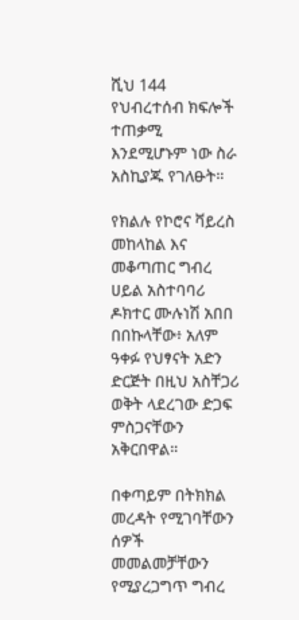ሺህ 144 የህብረተሰብ ክፍሎች ተጠቃሚ እንደሚሆኑም ነው ስራ አስኪያጁ የገለፁት።

የክልሉ የኮሮና ቫይረስ መከላከል እና መቆጣጠር ግብረ ሀይል አስተባባሪ ዶክተር ሙሉነሽ አበበ በበኩላቸው፥ አለም ዓቀፉ የህፃናት አድን ድርጅት በዚህ አስቸጋሪ ወቅት ላደረገው ድጋፍ ምስጋናቸውን አቅርበዋል።

በቀጣይም በትክክል መረዳት የሚገባቸውን ሰዎች መመልመቻቸውን የሚያረጋግጥ ግብረ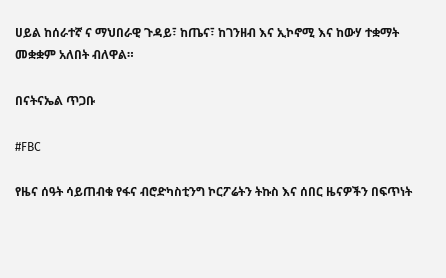ሀይል ከሰራተኛ ና ማህበራዊ ጉዳይ፣ ከጤና፣ ከገንዘብ እና ኢኮኖሚ እና ከውሃ ተቋማት መቋቋም አለበት ብለዋል።

በናትናኤል ጥጋቡ

#FBC

የዜና ሰዓት ሳይጠብቁ የፋና ብሮድካስቲንግ ኮርፖሬትን ትኩስ እና ሰበር ዜናዎችን በፍጥነት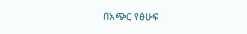በአጭር የፅሁፍ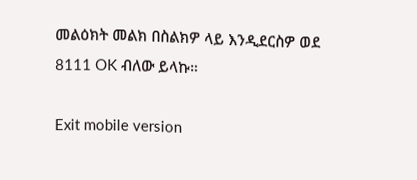መልዕክት መልክ በስልክዎ ላይ እንዲደርስዎ ወደ 8111 OK ብለው ይላኩ።

Exit mobile version